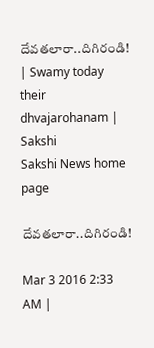దేవతలారా..దిగిరండి! | Swamy today their dhvajarohanam | Sakshi
Sakshi News home page

దేవతలారా..దిగిరండి!

Mar 3 2016 2:33 AM |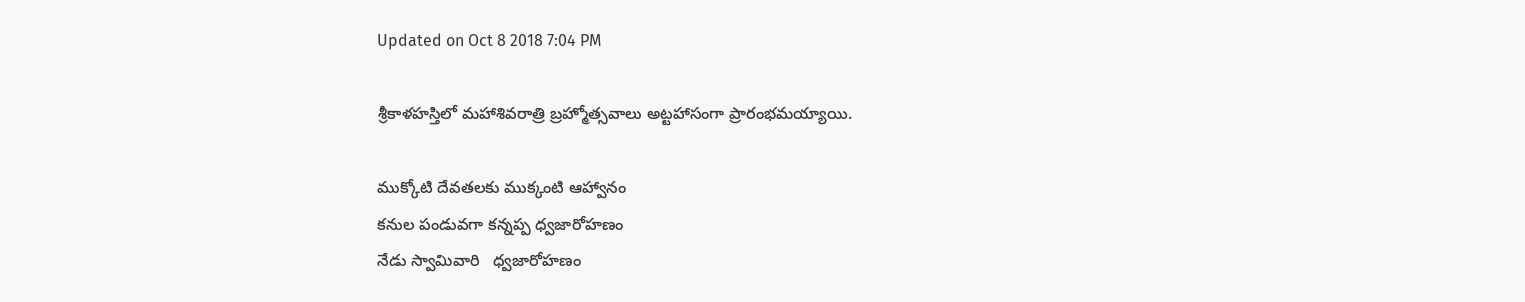Updated on Oct 8 2018 7:04 PM

శ్రీకాళహస్తిలో మహాశివరాత్రి బ్రహ్మోత్సవాలు అట్టహాసంగా ప్రారంభమయ్యాయి.

ముక్కోటి దేవతలకు ముక్కంటి ఆహ్వానం
కనుల పండువగా కన్నప్ప ధ్వజారోహణం
నేడు స్వామివారి   ధ్వజారోహణం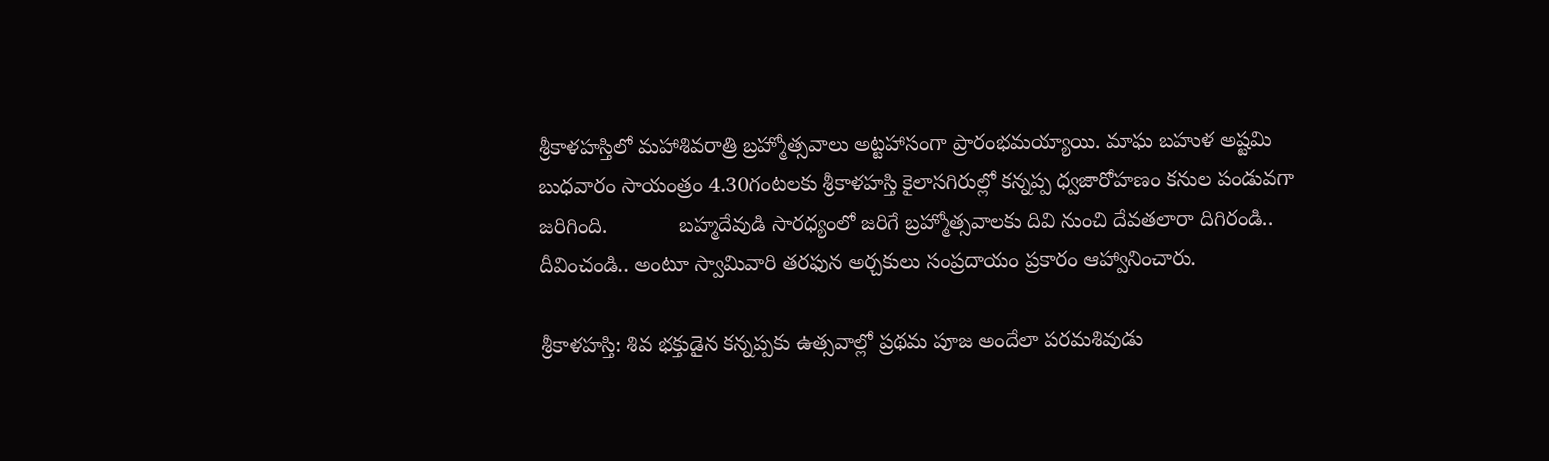శ్రీకాళహస్తిలో మహాశివరాత్రి బ్రహ్మోత్సవాలు అట్టహాసంగా ప్రారంభమయ్యాయి. మాఘ బహుళ అష్టమి బుధవారం సాయంత్రం 4.30గంటలకు శ్రీకాళహస్తి కైలాసగిరుల్లో కన్నప్ప ధ్వజారోహణం కనుల పండువగా జరిగింది.            బహ్మదేవుడి సారధ్యంలో జరిగే బ్రహ్మోత్సవాలకు దివి నుంచి దేవతలారా దిగిరండి.. దీవించండి.. అంటూ స్వామివారి తరఫున అర్చకులు సంప్రదాయం ప్రకారం ఆహ్వానించారు.

శ్రీకాళహస్తి: శివ భక్తుడైన కన్నప్పకు ఉత్సవాల్లో ప్రథమ పూజ అందేలా పరమశివుడు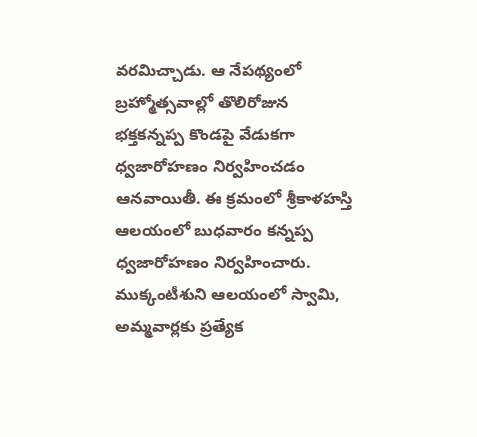వరమిచ్చాడు. ఆ నేపథ్యంలో బ్రహ్మోత్సవాల్లో తొలిరోజున భక్తకన్నప్ప కొండపై వేడుకగా ధ్వజారోహణం నిర్వహించడం ఆనవాయితీ. ఈ క్రమంలో శ్రీకాళహస్తి ఆలయంలో బుధవారం కన్నప్ప ధ్వజారోహణం నిర్వహించారు. ముక్కంటీశుని ఆలయంలో స్వామి, అమ్మవార్లకు ప్రత్యేక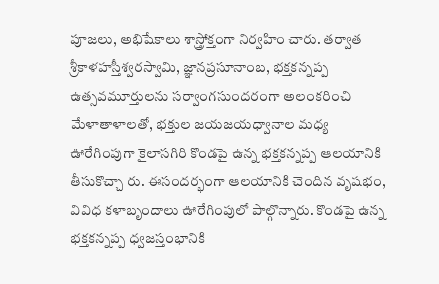పూజలు, అభిషేకాలు శాస్త్రోక్తంగా నిర్వహిం చారు. తర్వాత శ్రీకాళహస్తీశ్వరస్వామి, జ్ఞానప్రసూనాంబ, భక్తకన్నప్ప ఉత్సవమూర్తులను సర్వాంగసుందరంగా అలంకరించి మేళాతాళాలతో, భక్తుల జయజయధ్వానాల మధ్య ఊరేగింపుగా కైలాసగిరి కొండపై ఉన్న భక్తకన్నప్ప ఆలయానికి తీసుకొచ్చా రు. ఈసందర్భంగా ఆలయానికి చెందిన వృషభం, వివిధ కళాబృందాలు ఊరేగింపులో పాల్గొన్నారు. కొండపై ఉన్న భక్తకన్నప్ప ధ్వజస్తంభానికి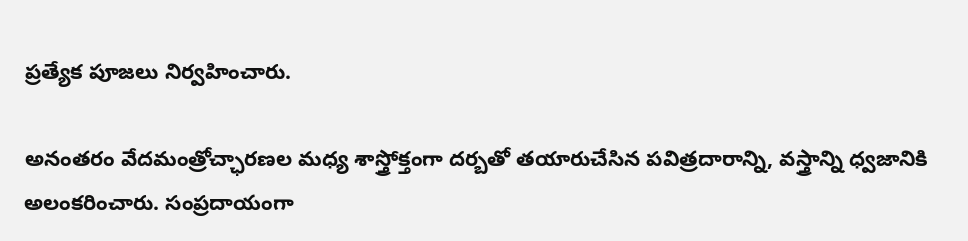ప్రత్యేక పూజలు నిర్వహించారు.

అనంతరం వేదమంత్రోచ్ఛారణల మధ్య శాస్త్రోక్తంగా దర్బతో తయారుచేసిన పవిత్రదారాన్ని, వస్త్రాన్ని ధ్వజానికి అలంకరించారు. సంప్రదాయంగా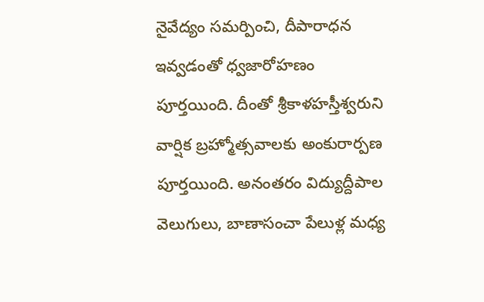నైవేద్యం సమర్పించి, దీపారాధన ఇవ్వడంతో ధ్వజారోహణం పూర్తయింది. దీంతో శ్రీకాళహస్తీశ్వరుని వార్షిక బ్రహ్మోత్సవాలకు అంకురార్పణ పూర్తయింది. అనంతరం విద్యుద్దీపాల వెలుగులు, బాణాసంచా పేలుళ్ల మధ్య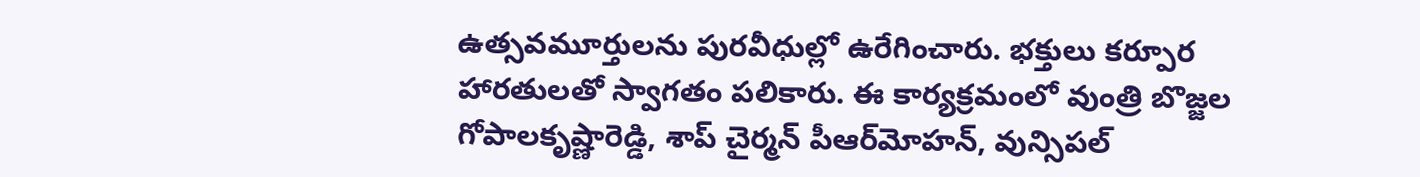ఉత్సవమూర్తులను పురవీధుల్లో ఉరేగించారు. భక్తులు కర్పూర హారతులతో స్వాగతం పలికారు. ఈ కార్యక్రమంలో వుంత్రి బొజ్జల గోపాలకృష్ణారెడ్డి, శాప్ చైర్మన్ పీఆర్‌మోహన్, వున్సిపల్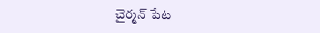చైర్మన్ పేట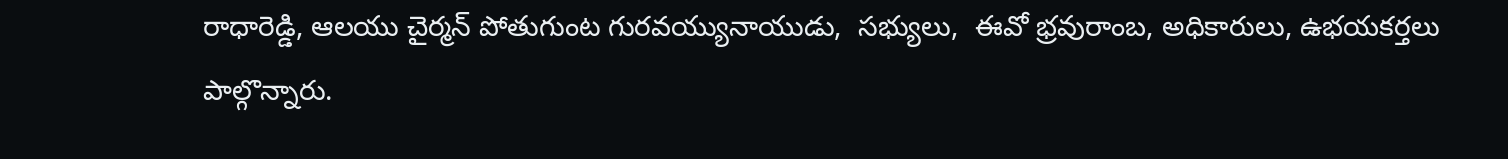రాధారెడ్డి, ఆలయు చైర్మన్ పోతుగుంట గురవయ్యునాయుడు,  సభ్యులు,  ఈవో భ్రవురాంబ, అధికారులు, ఉభయకర్తలు పాల్గొన్నారు.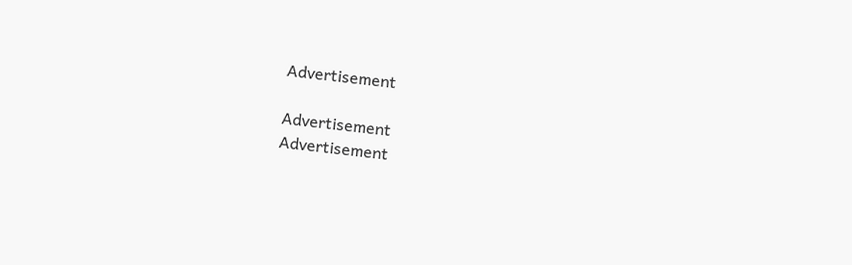Advertisement

Advertisement
Advertisement